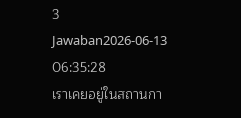3 Jawaban2026-06-13 06:35:28
เราเคยอยู่ในสถานกา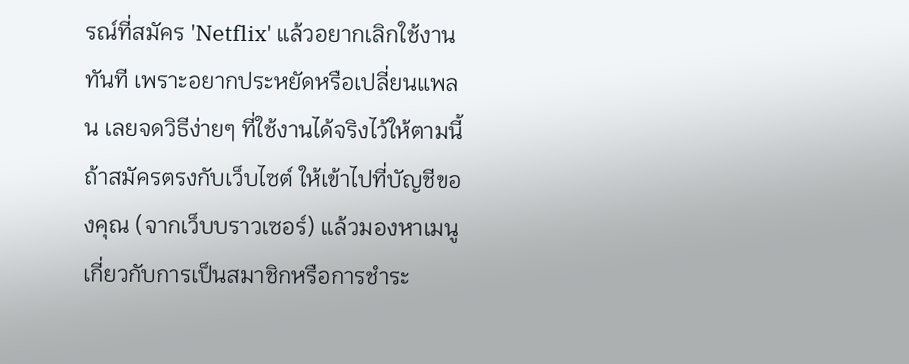รณ์ที่สมัคร 'Netflix' แล้วอยากเลิกใช้งานทันที เพราะอยากประหยัดหรือเปลี่ยนแพลน เลยจดวิธีง่ายๆ ที่ใช้งานได้จริงไว้ให้ตามนี้
ถ้าสมัครตรงกับเว็บไซต์ ให้เข้าไปที่บัญชีของคุณ (จากเว็บบราวเซอร์) แล้วมองหาเมนูเกี่ยวกับการเป็นสมาชิกหรือการชำระ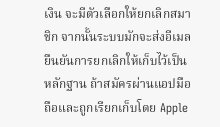เงิน จะมีตัวเลือกให้ยกเลิกสมาชิก จากนั้นระบบมักจะส่งอีเมลยืนยันการยกเลิกให้เก็บไว้เป็นหลักฐาน ถ้าสมัครผ่านแอปมือถือและถูกเรียกเก็บโดย Apple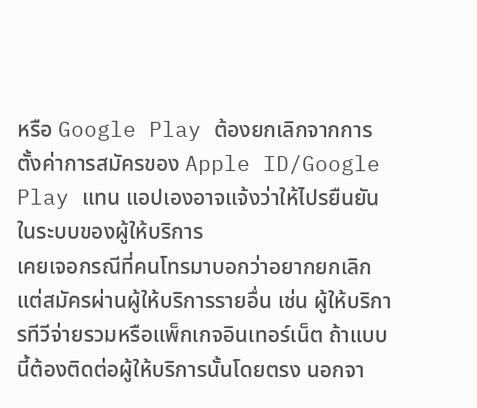หรือ Google Play ต้องยกเลิกจากการตั้งค่าการสมัครของ Apple ID/Google Play แทน แอปเองอาจแจ้งว่าให้ไปรยืนยันในระบบของผู้ให้บริการ
เคยเจอกรณีที่คนโทรมาบอกว่าอยากยกเลิกแต่สมัครผ่านผู้ให้บริการรายอื่น เช่น ผู้ให้บริการทีวีจ่ายรวมหรือแพ็กเกจอินเทอร์เน็ต ถ้าแบบนี้ต้องติดต่อผู้ให้บริการนั้นโดยตรง นอกจา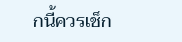กนี้ควรเช็ก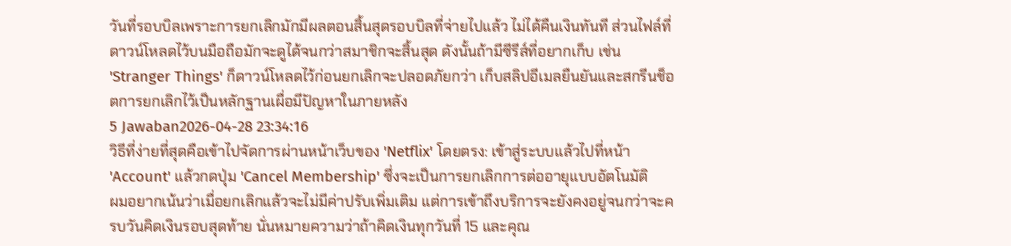วันที่รอบบิลเพราะการยกเลิกมักมีผลตอนสิ้นสุดรอบบิลที่จ่ายไปแล้ว ไม่ได้คืนเงินทันที ส่วนไฟล์ที่ดาวน์โหลดไว้บนมือถือมักจะดูได้จนกว่าสมาชิกจะสิ้นสุด ดังนั้นถ้ามีซีรีส์ที่อยากเก็บ เช่น 'Stranger Things' ก็ดาวน์โหลดไว้ก่อนยกเลิกจะปลอดภัยกว่า เก็บสลิปอีเมลยืนยันและสกรีนช็อตการยกเลิกไว้เป็นหลักฐานเผื่อมีปัญหาในภายหลัง
5 Jawaban2026-04-28 23:34:16
วิธีที่ง่ายที่สุดคือเข้าไปจัดการผ่านหน้าเว็บของ 'Netflix' โดยตรง: เข้าสู่ระบบแล้วไปที่หน้า 'Account' แล้วกดปุ่ม 'Cancel Membership' ซึ่งจะเป็นการยกเลิกการต่ออายุแบบอัตโนมัติ
ผมอยากเน้นว่าเมื่อยกเลิกแล้วจะไม่มีค่าปรับเพิ่มเติม แต่การเข้าถึงบริการจะยังคงอยู่จนกว่าจะครบวันคิดเงินรอบสุดท้าย นั่นหมายความว่าถ้าคิดเงินทุกวันที่ 15 และคุณ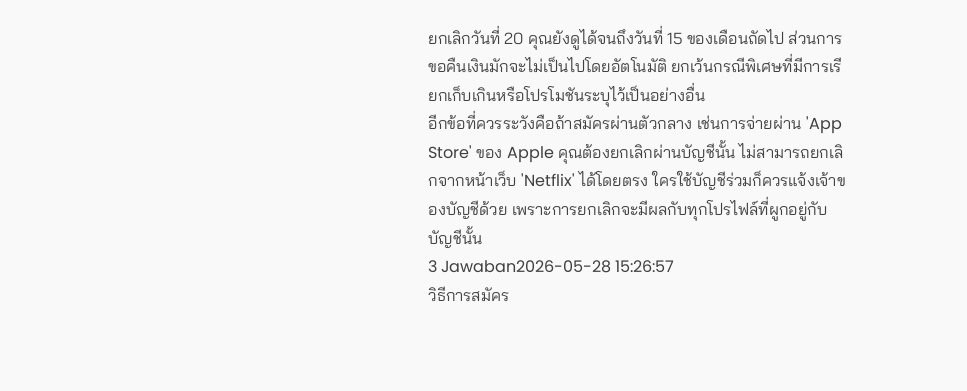ยกเลิกวันที่ 20 คุณยังดูได้จนถึงวันที่ 15 ของเดือนถัดไป ส่วนการขอคืนเงินมักจะไม่เป็นไปโดยอัตโนมัติ ยกเว้นกรณีพิเศษที่มีการเรียกเก็บเกินหรือโปรโมชันระบุไว้เป็นอย่างอื่น
อีกข้อที่ควรระวังคือถ้าสมัครผ่านตัวกลาง เช่นการจ่ายผ่าน 'App Store' ของ Apple คุณต้องยกเลิกผ่านบัญชีนั้น ไม่สามารถยกเลิกจากหน้าเว็บ 'Netflix' ได้โดยตรง ใครใช้บัญชีร่วมก็ควรแจ้งเจ้าของบัญชีด้วย เพราะการยกเลิกจะมีผลกับทุกโปรไฟล์ที่ผูกอยู่กับบัญชีนั้น
3 Jawaban2026-05-28 15:26:57
วิธีการสมัคร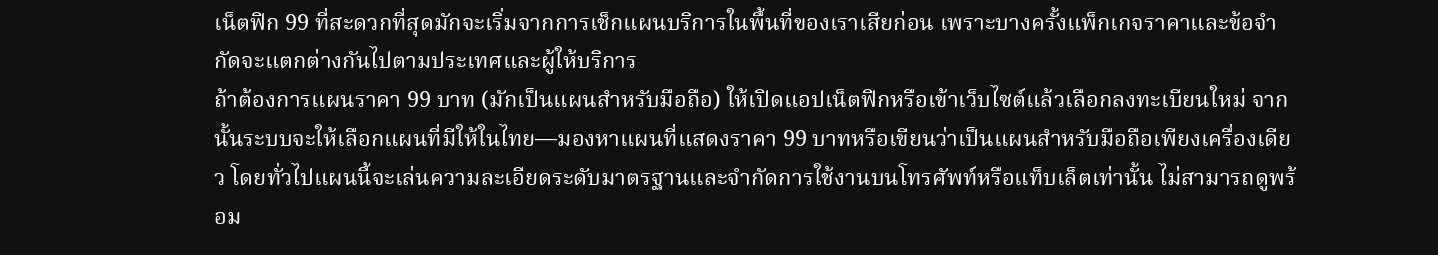เน็ตฟิก 99 ที่สะดวกที่สุดมักจะเริ่มจากการเช็กแผนบริการในพื้นที่ของเราเสียก่อน เพราะบางครั้งแพ็กเกจราคาและข้อจำกัดจะแตกต่างกันไปตามประเทศและผู้ให้บริการ
ถ้าต้องการแผนราคา 99 บาท (มักเป็นแผนสำหรับมือถือ) ให้เปิดแอปเน็ตฟิกหรือเข้าเว็บไซต์แล้วเลือกลงทะเบียนใหม่ จากนั้นระบบจะให้เลือกแผนที่มีให้ในไทย—มองหาแผนที่แสดงราคา 99 บาทหรือเขียนว่าเป็นแผนสำหรับมือถือเพียงเครื่องเดียว โดยทั่วไปแผนนี้จะเล่นความละเอียดระดับมาตรฐานและจำกัดการใช้งานบนโทรศัพท์หรือแท็บเล็ตเท่านั้น ไม่สามารถดูพร้อม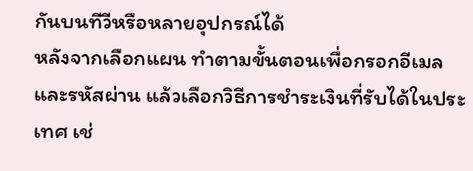กันบนทีวีหรือหลายอุปกรณ์ได้
หลังจากเลือกแผน ทำตามขั้นตอนเพื่อกรอกอีเมลและรหัสผ่าน แล้วเลือกวิธีการชำระเงินที่รับได้ในประเทศ เช่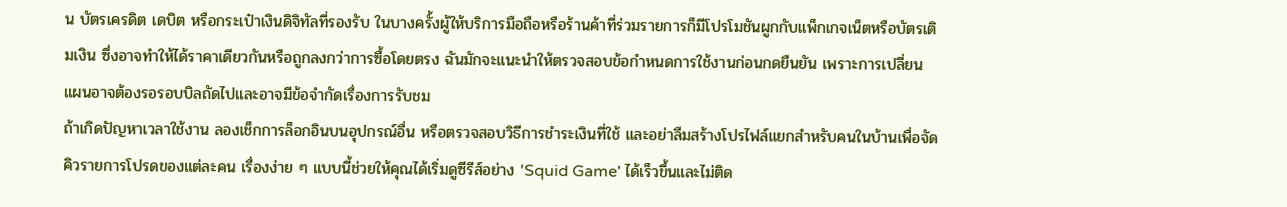น บัตรเครดิต เดบิต หรือกระเป๋าเงินดิจิทัลที่รองรับ ในบางครั้งผู้ให้บริการมือถือหรือร้านค้าที่ร่วมรายการก็มีโปรโมชันผูกกับแพ็กเกจเน็ตหรือบัตรเติมเงิน ซึ่งอาจทำให้ได้ราคาเดียวกันหรือถูกลงกว่าการซื้อโดยตรง ฉันมักจะแนะนำให้ตรวจสอบข้อกำหนดการใช้งานก่อนกดยืนยัน เพราะการเปลี่ยนแผนอาจต้องรอรอบบิลถัดไปและอาจมีข้อจำกัดเรื่องการรับชม
ถ้าเกิดปัญหาเวลาใช้งาน ลองเช็กการล็อกอินบนอุปกรณ์อื่น หรือตรวจสอบวิธีการชำระเงินที่ใช้ และอย่าลืมสร้างโปรไฟล์แยกสำหรับคนในบ้านเพื่อจัดคิวรายการโปรดของแต่ละคน เรื่องง่าย ๆ แบบนี้ช่วยให้คุณได้เริ่มดูซีรีส์อย่าง 'Squid Game' ได้เร็วขึ้นและไม่ติด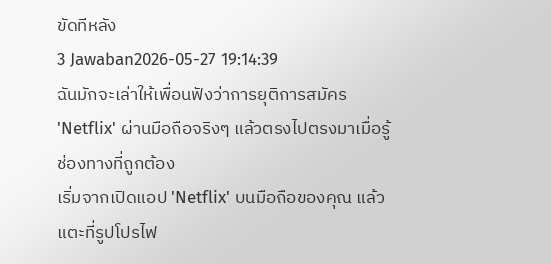ขัดทีหลัง
3 Jawaban2026-05-27 19:14:39
ฉันมักจะเล่าให้เพื่อนฟังว่าการยุติการสมัคร 'Netflix' ผ่านมือถือจริงๆ แล้วตรงไปตรงมาเมื่อรู้ช่องทางที่ถูกต้อง
เริ่มจากเปิดแอป 'Netflix' บนมือถือของคุณ แล้วแตะที่รูปโปรไฟ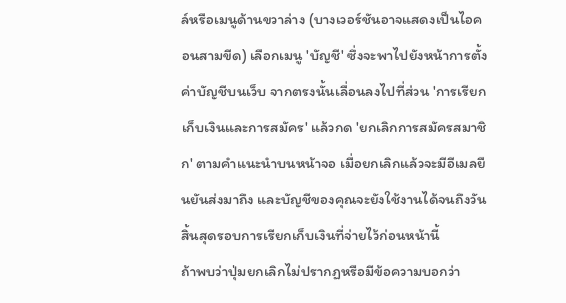ล์หรือเมนูด้านขวาล่าง (บางเวอร์ชันอาจแสดงเป็นไอคอนสามขีด) เลือกเมนู 'บัญชี' ซึ่งจะพาไปยังหน้าการตั้งค่าบัญชีบนเว็บ จากตรงนั้นเลื่อนลงไปที่ส่วน 'การเรียกเก็บเงินและการสมัคร' แล้วกด 'ยกเลิกการสมัครสมาชิก' ตามคำแนะนำบนหน้าจอ เมื่อยกเลิกแล้วจะมีอีเมลยืนยันส่งมาถึง และบัญชีของคุณจะยังใช้งานได้จนถึงวันสิ้นสุดรอบการเรียกเก็บเงินที่จ่ายไว้ก่อนหน้านี้
ถ้าพบว่าปุ่มยกเลิกไม่ปรากฏหรือมีข้อความบอกว่า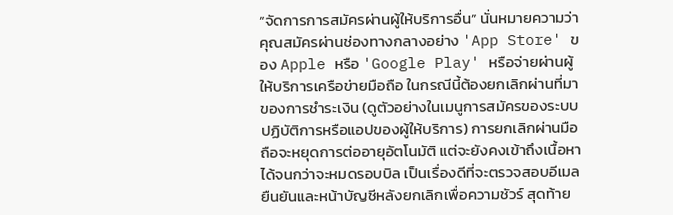“จัดการการสมัครผ่านผู้ให้บริการอื่น” นั่นหมายความว่าคุณสมัครผ่านช่องทางกลางอย่าง 'App Store' ของ Apple หรือ 'Google Play' หรือจ่ายผ่านผู้ให้บริการเครือข่ายมือถือ ในกรณีนี้ต้องยกเลิกผ่านที่มาของการชำระเงิน (ดูตัวอย่างในเมนูการสมัครของระบบปฏิบัติการหรือแอปของผู้ให้บริการ) การยกเลิกผ่านมือถือจะหยุดการต่ออายุอัตโนมัติ แต่จะยังคงเข้าถึงเนื้อหาได้จนกว่าจะหมดรอบบิล เป็นเรื่องดีที่จะตรวจสอบอีเมลยืนยันและหน้าบัญชีหลังยกเลิกเพื่อความชัวร์ สุดท้าย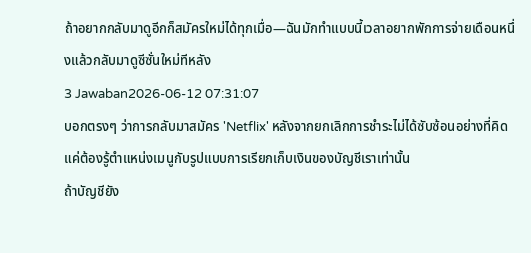ถ้าอยากกลับมาดูอีกก็สมัครใหม่ได้ทุกเมื่อ—ฉันมักทำแบบนี้เวลาอยากพักการจ่ายเดือนหนึ่งแล้วกลับมาดูซีซั่นใหม่ทีหลัง
3 Jawaban2026-06-12 07:31:07
บอกตรงๆ ว่าการกลับมาสมัคร 'Netflix' หลังจากยกเลิกการชำระไม่ได้ซับซ้อนอย่างที่คิด แค่ต้องรู้ตำแหน่งเมนูกับรูปแบบการเรียกเก็บเงินของบัญชีเราเท่านั้น
ถ้าบัญชียัง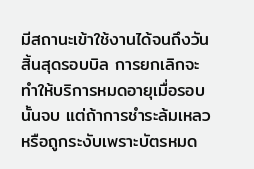มีสถานะเข้าใช้งานได้จนถึงวันสิ้นสุดรอบบิล การยกเลิกจะทำให้บริการหมดอายุเมื่อรอบนั้นจบ แต่ถ้าการชำระล้มเหลวหรือถูกระงับเพราะบัตรหมด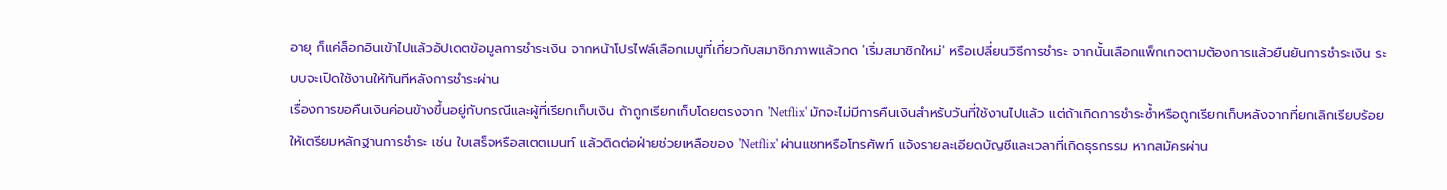อายุ ก็แค่ล็อกอินเข้าไปแล้วอัปเดตข้อมูลการชำระเงิน จากหน้าโปรไฟล์เลือกเมนูที่เกี่ยวกับสมาชิกภาพแล้วกด 'เริ่มสมาชิกใหม่' หรือเปลี่ยนวิธีการชำระ จากนั้นเลือกแพ็กเกจตามต้องการแล้วยืนยันการชำระเงิน ระบบจะเปิดใช้งานให้ทันทีหลังการชำระผ่าน
เรื่องการขอคืนเงินค่อนข้างขึ้นอยู่กับกรณีและผู้ที่เรียกเก็บเงิน ถ้าถูกเรียกเก็บโดยตรงจาก 'Netflix' มักจะไม่มีการคืนเงินสำหรับวันที่ใช้งานไปแล้ว แต่ถ้าเกิดการชำระซ้ำหรือถูกเรียกเก็บหลังจากที่ยกเลิกเรียบร้อย ให้เตรียมหลักฐานการชำระ เช่น ใบเสร็จหรือสเตตเมนท์ แล้วติดต่อฝ่ายช่วยเหลือของ 'Netflix' ผ่านแชทหรือโทรศัพท์ แจ้งรายละเอียดบัญชีและเวลาที่เกิดธุรกรรม หากสมัครผ่าน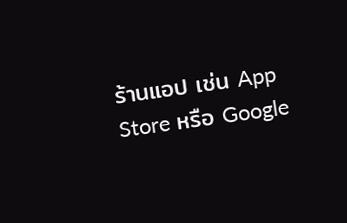ร้านแอป เช่น App Store หรือ Google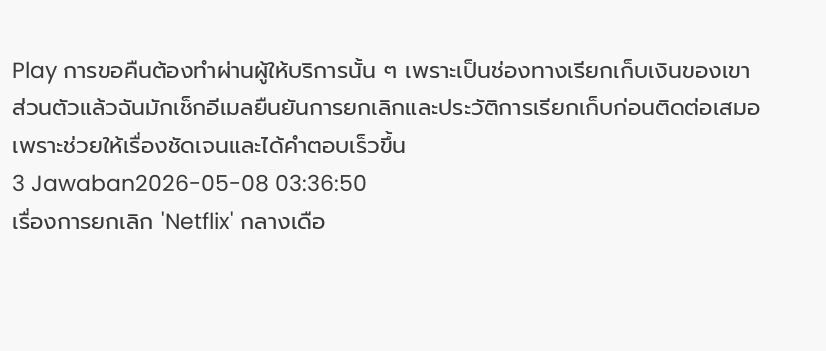Play การขอคืนต้องทำผ่านผู้ให้บริการนั้น ๆ เพราะเป็นช่องทางเรียกเก็บเงินของเขา
ส่วนตัวแล้วฉันมักเช็กอีเมลยืนยันการยกเลิกและประวัติการเรียกเก็บก่อนติดต่อเสมอ เพราะช่วยให้เรื่องชัดเจนและได้คำตอบเร็วขึ้น
3 Jawaban2026-05-08 03:36:50
เรื่องการยกเลิก 'Netflix' กลางเดือ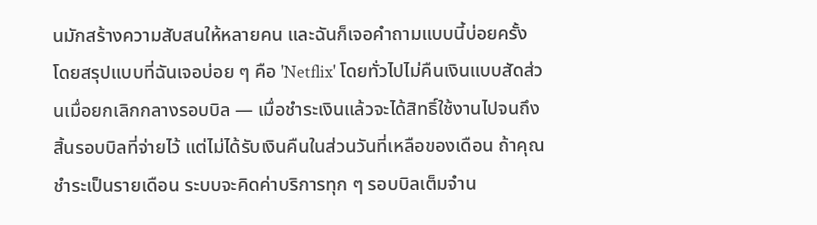นมักสร้างความสับสนให้หลายคน และฉันก็เจอคำถามแบบนี้บ่อยครั้ง
โดยสรุปแบบที่ฉันเจอบ่อย ๆ คือ 'Netflix' โดยทั่วไปไม่คืนเงินแบบสัดส่วนเมื่อยกเลิกกลางรอบบิล — เมื่อชำระเงินแล้วจะได้สิทธิ์ใช้งานไปจนถึงสิ้นรอบบิลที่จ่ายไว้ แต่ไม่ได้รับเงินคืนในส่วนวันที่เหลือของเดือน ถ้าคุณชำระเป็นรายเดือน ระบบจะคิดค่าบริการทุก ๆ รอบบิลเต็มจำน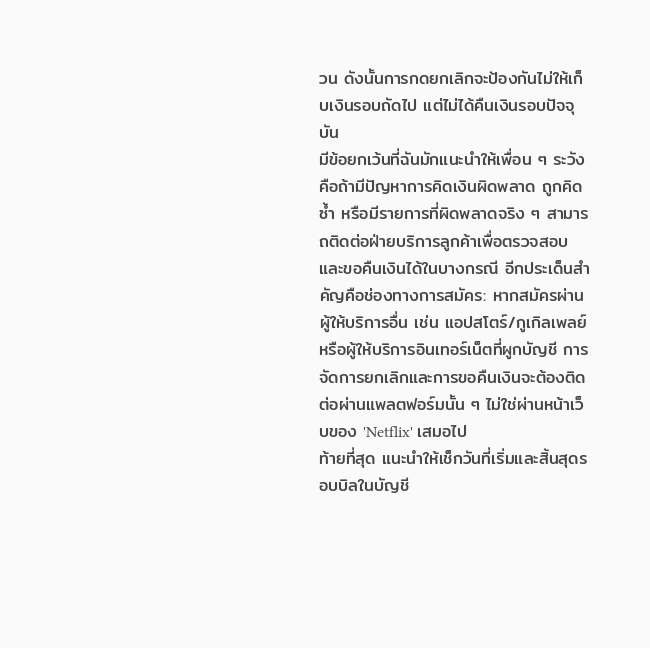วน ดังนั้นการกดยกเลิกจะป้องกันไม่ให้เก็บเงินรอบถัดไป แต่ไม่ได้คืนเงินรอบปัจจุบัน
มีข้อยกเว้นที่ฉันมักแนะนำให้เพื่อน ๆ ระวัง คือถ้ามีปัญหาการคิดเงินผิดพลาด ถูกคิดซ้ำ หรือมีรายการที่ผิดพลาดจริง ๆ สามารถติดต่อฝ่ายบริการลูกค้าเพื่อตรวจสอบและขอคืนเงินได้ในบางกรณี อีกประเด็นสำคัญคือช่องทางการสมัคร: หากสมัครผ่านผู้ให้บริการอื่น เช่น แอปสโตร์/กูเกิลเพลย์ หรือผู้ให้บริการอินเทอร์เน็ตที่ผูกบัญชี การจัดการยกเลิกและการขอคืนเงินจะต้องติดต่อผ่านแพลตฟอร์มนั้น ๆ ไม่ใช่ผ่านหน้าเว็บของ 'Netflix' เสมอไป
ท้ายที่สุด แนะนำให้เช็กวันที่เริ่มและสิ้นสุดรอบบิลในบัญชี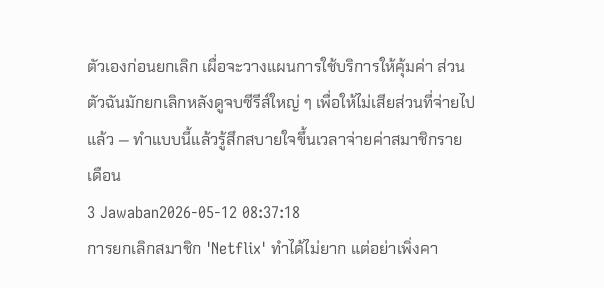ตัวเองก่อนยกเลิก เผื่อจะวางแผนการใช้บริการให้คุ้มค่า ส่วนตัวฉันมักยกเลิกหลังดูจบซีรีส์ใหญ่ ๆ เพื่อให้ไม่เสียส่วนที่จ่ายไปแล้ว — ทำแบบนี้แล้วรู้สึกสบายใจขึ้นเวลาจ่ายค่าสมาชิกรายเดือน
3 Jawaban2026-05-12 08:37:18
การยกเลิกสมาชิก 'Netflix' ทำได้ไม่ยาก แต่อย่าเพิ่งคา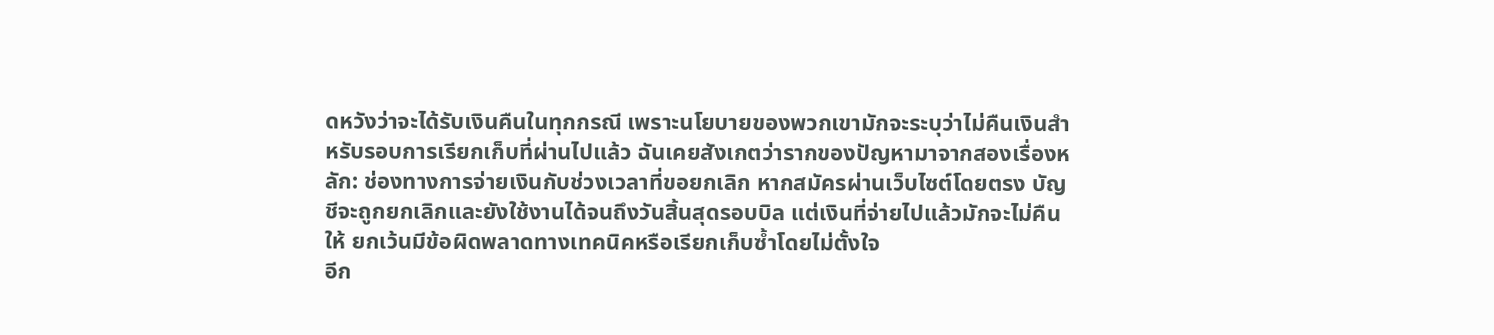ดหวังว่าจะได้รับเงินคืนในทุกกรณี เพราะนโยบายของพวกเขามักจะระบุว่าไม่คืนเงินสำหรับรอบการเรียกเก็บที่ผ่านไปแล้ว ฉันเคยสังเกตว่ารากของปัญหามาจากสองเรื่องหลัก: ช่องทางการจ่ายเงินกับช่วงเวลาที่ขอยกเลิก หากสมัครผ่านเว็บไซต์โดยตรง บัญชีจะถูกยกเลิกและยังใช้งานได้จนถึงวันสิ้นสุดรอบบิล แต่เงินที่จ่ายไปแล้วมักจะไม่คืนให้ ยกเว้นมีข้อผิดพลาดทางเทคนิคหรือเรียกเก็บซ้ำโดยไม่ตั้งใจ
อีก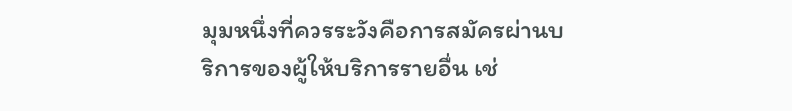มุมหนึ่งที่ควรระวังคือการสมัครผ่านบริการของผู้ให้บริการรายอื่น เช่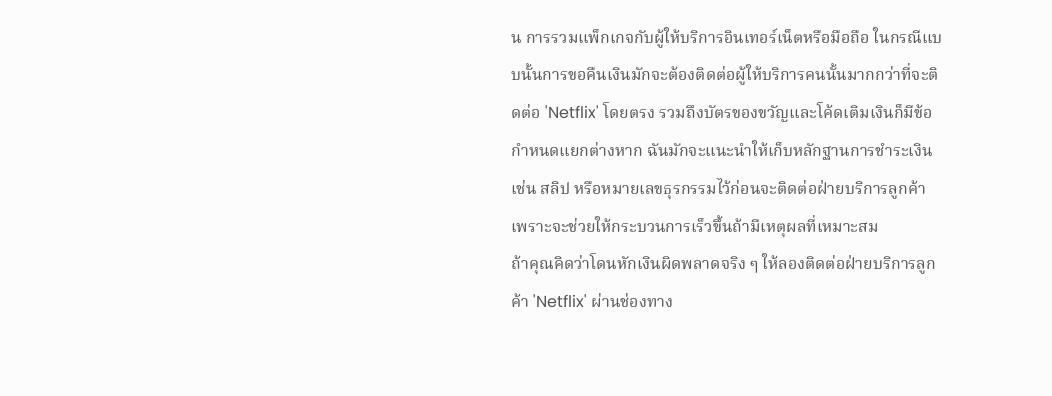น การรวมแพ็กเกจกับผู้ให้บริการอินเทอร์เน็ตหรือมือถือ ในกรณีแบบนั้นการขอคืนเงินมักจะต้องติดต่อผู้ให้บริการคนนั้นมากกว่าที่จะติดต่อ 'Netflix' โดยตรง รวมถึงบัตรของขวัญและโค้ดเติมเงินก็มีข้อกำหนดแยกต่างหาก ฉันมักจะแนะนำให้เก็บหลักฐานการชำระเงิน เช่น สลิป หรือหมายเลขธุรกรรมไว้ก่อนจะติดต่อฝ่ายบริการลูกค้า เพราะจะช่วยให้กระบวนการเร็วขึ้นถ้ามีเหตุผลที่เหมาะสม
ถ้าคุณคิดว่าโดนหักเงินผิดพลาดจริง ๆ ให้ลองติดต่อฝ่ายบริการลูกค้า 'Netflix' ผ่านช่องทาง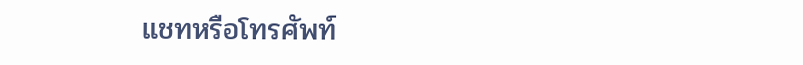แชทหรือโทรศัพท์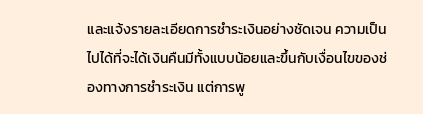และแจ้งรายละเอียดการชำระเงินอย่างชัดเจน ความเป็นไปได้ที่จะได้เงินคืนมีทั้งแบบน้อยและขึ้นกับเงื่อนไขของช่องทางการชำระเงิน แต่การพู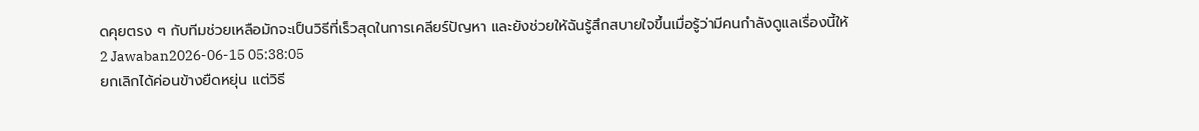ดคุยตรง ๆ กับทีมช่วยเหลือมักจะเป็นวิธีที่เร็วสุดในการเคลียร์ปัญหา และยังช่วยให้ฉันรู้สึกสบายใจขึ้นเมื่อรู้ว่ามีคนกำลังดูแลเรื่องนี้ให้
2 Jawaban2026-06-15 05:38:05
ยกเลิกได้ค่อนข้างยืดหยุ่น แต่วิธี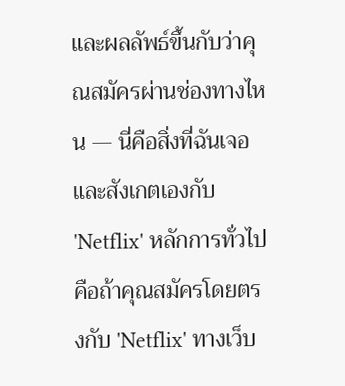และผลลัพธ์ขึ้นกับว่าคุณสมัครผ่านช่องทางไหน — นี่คือสิ่งที่ฉันเจอและสังเกตเองกับ 'Netflix' หลักการทั่วไปคือถ้าคุณสมัครโดยตรงกับ 'Netflix' ทางเว็บ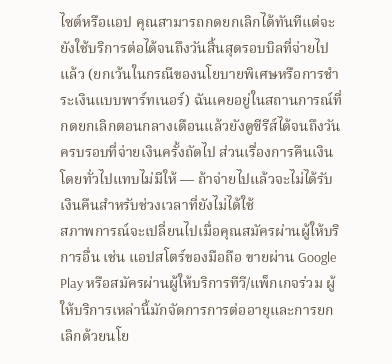ไซต์หรือแอป คุณสามารถกดยกเลิกได้ทันทีแต่จะยังใช้บริการต่อได้จนถึงวันสิ้นสุดรอบบิลที่จ่ายไปแล้ว (ยกเว้นในกรณีของนโยบายพิเศษหรือการชำระเงินแบบพาร์ทเนอร์) ฉันเคยอยู่ในสถานการณ์ที่กดยกเลิกตอนกลางเดือนแล้วยังดูซีรีส์ได้จนถึงวันครบรอบที่จ่ายเงินครั้งถัดไป ส่วนเรื่องการคืนเงินโดยทั่วไปแทบไม่มีให้ — ถ้าจ่ายไปแล้วจะไม่ได้รับเงินคืนสำหรับช่วงเวลาที่ยังไม่ได้ใช้
สภาพการณ์จะเปลี่ยนไปเมื่อคุณสมัครผ่านผู้ให้บริการอื่น เช่น แอปสโตร์ของมือถือ ขายผ่าน Google Play หรือสมัครผ่านผู้ให้บริการทีวี/แพ็กเกจร่วม ผู้ให้บริการเหล่านี้มักจัดการการต่ออายุและการยกเลิกด้วยนโย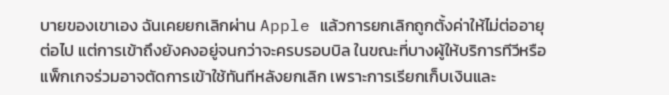บายของเขาเอง ฉันเคยยกเลิกผ่าน Apple แล้วการยกเลิกถูกตั้งค่าให้ไม่ต่ออายุต่อไป แต่การเข้าถึงยังคงอยู่จนกว่าจะครบรอบบิล ในขณะที่บางผู้ให้บริการทีวีหรือแพ็กเกจร่วมอาจตัดการเข้าใช้ทันทีหลังยกเลิก เพราะการเรียกเก็บเงินและ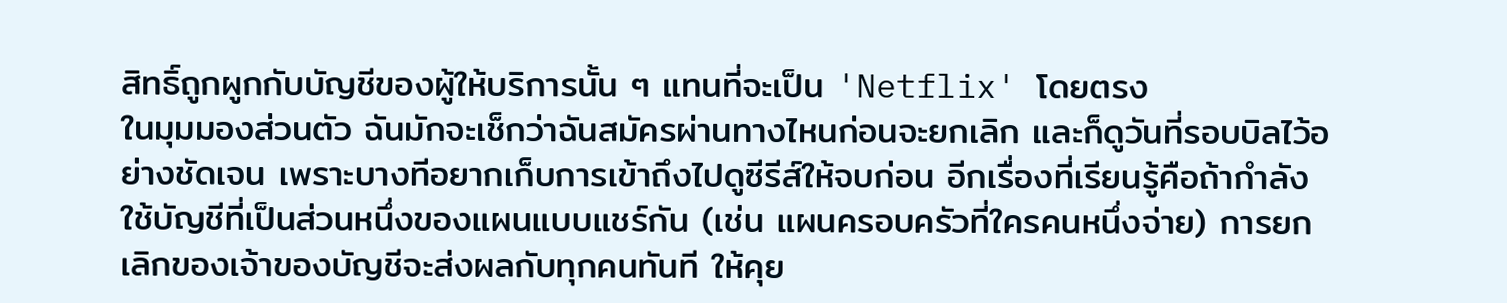สิทธิ์ถูกผูกกับบัญชีของผู้ให้บริการนั้น ๆ แทนที่จะเป็น 'Netflix' โดยตรง
ในมุมมองส่วนตัว ฉันมักจะเช็กว่าฉันสมัครผ่านทางไหนก่อนจะยกเลิก และก็ดูวันที่รอบบิลไว้อย่างชัดเจน เพราะบางทีอยากเก็บการเข้าถึงไปดูซีรีส์ให้จบก่อน อีกเรื่องที่เรียนรู้คือถ้ากำลังใช้บัญชีที่เป็นส่วนหนึ่งของแผนแบบแชร์กัน (เช่น แผนครอบครัวที่ใครคนหนึ่งจ่าย) การยกเลิกของเจ้าของบัญชีจะส่งผลกับทุกคนทันที ให้คุย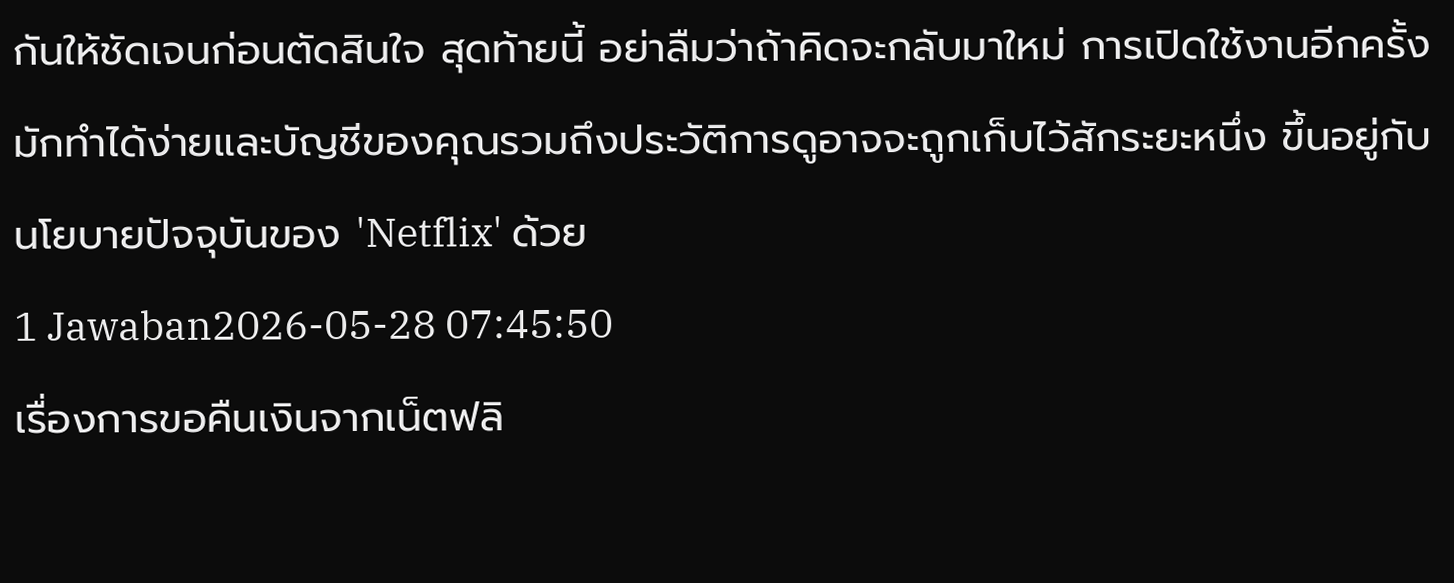กันให้ชัดเจนก่อนตัดสินใจ สุดท้ายนี้ อย่าลืมว่าถ้าคิดจะกลับมาใหม่ การเปิดใช้งานอีกครั้งมักทำได้ง่ายและบัญชีของคุณรวมถึงประวัติการดูอาจจะถูกเก็บไว้สักระยะหนึ่ง ขึ้นอยู่กับนโยบายปัจจุบันของ 'Netflix' ด้วย
1 Jawaban2026-05-28 07:45:50
เรื่องการขอคืนเงินจากเน็ตฟลิ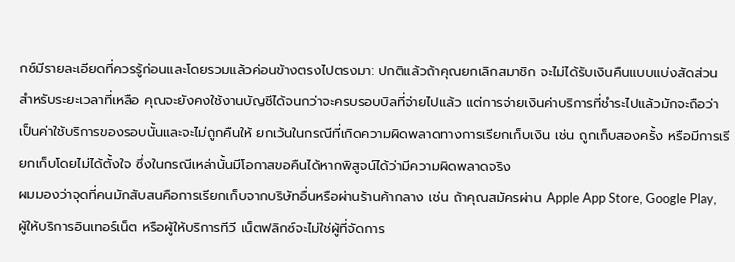กซ์มีรายละเอียดที่ควรรู้ก่อนและโดยรวมแล้วค่อนข้างตรงไปตรงมา: ปกติแล้วถ้าคุณยกเลิกสมาชิก จะไม่ได้รับเงินคืนแบบแบ่งสัดส่วนสำหรับระยะเวลาที่เหลือ คุณจะยังคงใช้งานบัญชีได้จนกว่าจะครบรอบบิลที่จ่ายไปแล้ว แต่การจ่ายเงินค่าบริการที่ชำระไปแล้วมักจะถือว่าเป็นค่าใช้บริการของรอบนั้นและจะไม่ถูกคืนให้ ยกเว้นในกรณีที่เกิดความผิดพลาดทางการเรียกเก็บเงิน เช่น ถูกเก็บสองครั้ง หรือมีการเรียกเก็บโดยไม่ได้ตั้งใจ ซึ่งในกรณีเหล่านั้นมีโอกาสขอคืนได้หากพิสูจน์ได้ว่ามีความผิดพลาดจริง
ผมมองว่าจุดที่คนมักสับสนคือการเรียกเก็บจากบริษัทอื่นหรือผ่านร้านค้ากลาง เช่น ถ้าคุณสมัครผ่าน Apple App Store, Google Play, ผู้ให้บริการอินเทอร์เน็ต หรือผู้ให้บริการทีวี เน็ตฟลิกซ์จะไม่ใช่ผู้ที่จัดการ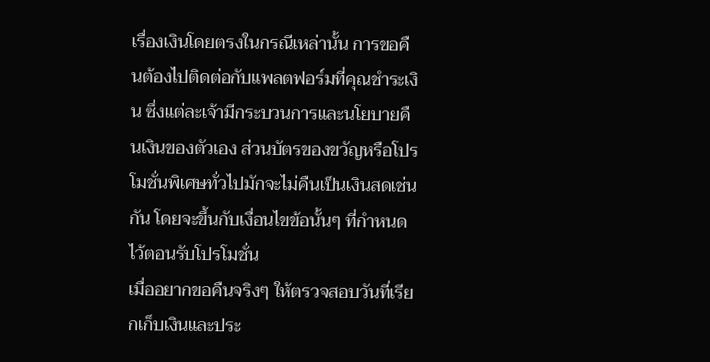เรื่องเงินโดยตรงในกรณีเหล่านั้น การขอคืนต้องไปติดต่อกับแพลตฟอร์มที่คุณชำระเงิน ซึ่งแต่ละเจ้ามีกระบวนการและนโยบายคืนเงินของตัวเอง ส่วนบัตรของขวัญหรือโปรโมชั่นพิเศษทั่วไปมักจะไม่คืนเป็นเงินสดเช่นกัน โดยจะขึ้นกับเงื่อนไขข้อนั้นๆ ที่กำหนดไว้ตอนรับโปรโมชั่น
เมื่ออยากขอคืนจริงๆ ให้ตรวจสอบวันที่เรียกเก็บเงินและประ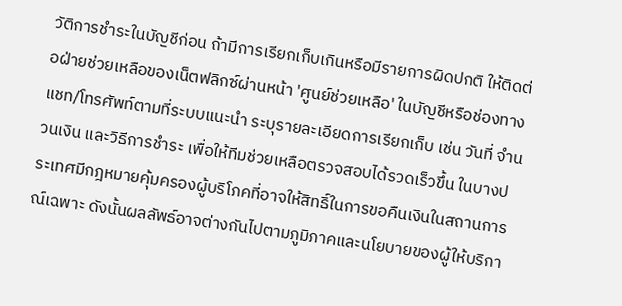วัติการชำระในบัญชีก่อน ถ้ามีการเรียกเก็บเกินหรือมีรายการผิดปกติ ให้ติดต่อฝ่ายช่วยเหลือของเน็ตฟลิกซ์ผ่านหน้า 'ศูนย์ช่วยเหลือ' ในบัญชีหรือช่องทางแชท/โทรศัพท์ตามที่ระบบแนะนำ ระบุรายละเอียดการเรียกเก็บ เช่น วันที่ จำนวนเงิน และวิธีการชำระ เพื่อให้ทีมช่วยเหลือตรวจสอบได้รวดเร็วขึ้น ในบางประเทศมีกฎหมายคุ้มครองผู้บริโภคที่อาจให้สิทธิ์ในการขอคืนเงินในสถานการณ์เฉพาะ ดังนั้นผลลัพธ์อาจต่างกันไปตามภูมิภาคและนโยบายของผู้ให้บริกา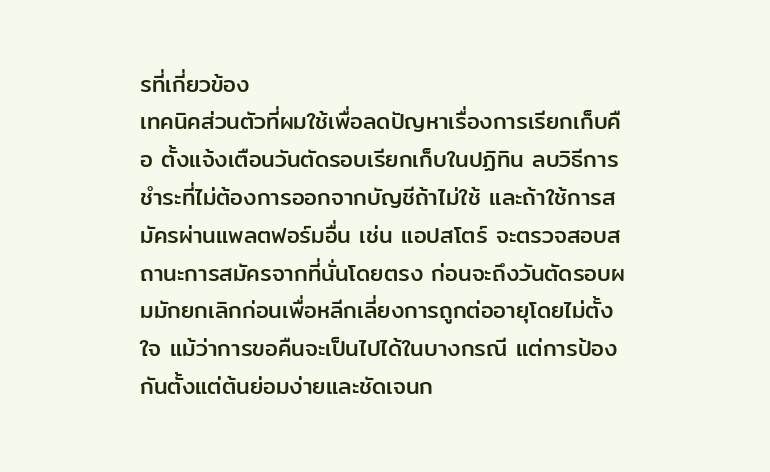รที่เกี่ยวข้อง
เทคนิคส่วนตัวที่ผมใช้เพื่อลดปัญหาเรื่องการเรียกเก็บคือ ตั้งแจ้งเตือนวันตัดรอบเรียกเก็บในปฏิทิน ลบวิธีการชำระที่ไม่ต้องการออกจากบัญชีถ้าไม่ใช้ และถ้าใช้การสมัครผ่านแพลตฟอร์มอื่น เช่น แอปสโตร์ จะตรวจสอบสถานะการสมัครจากที่นั่นโดยตรง ก่อนจะถึงวันตัดรอบผมมักยกเลิกก่อนเพื่อหลีกเลี่ยงการถูกต่ออายุโดยไม่ตั้งใจ แม้ว่าการขอคืนจะเป็นไปได้ในบางกรณี แต่การป้องกันตั้งแต่ต้นย่อมง่ายและชัดเจนก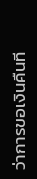ว่าการขอเงินคืนที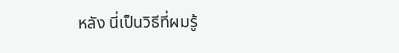หลัง นี่เป็นวิธีที่ผมรู้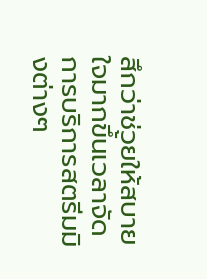สึกว่าช่วยให้สบายใจมากขึ้นเวลาจัดการบริการสตรีมมิงต่างๆ